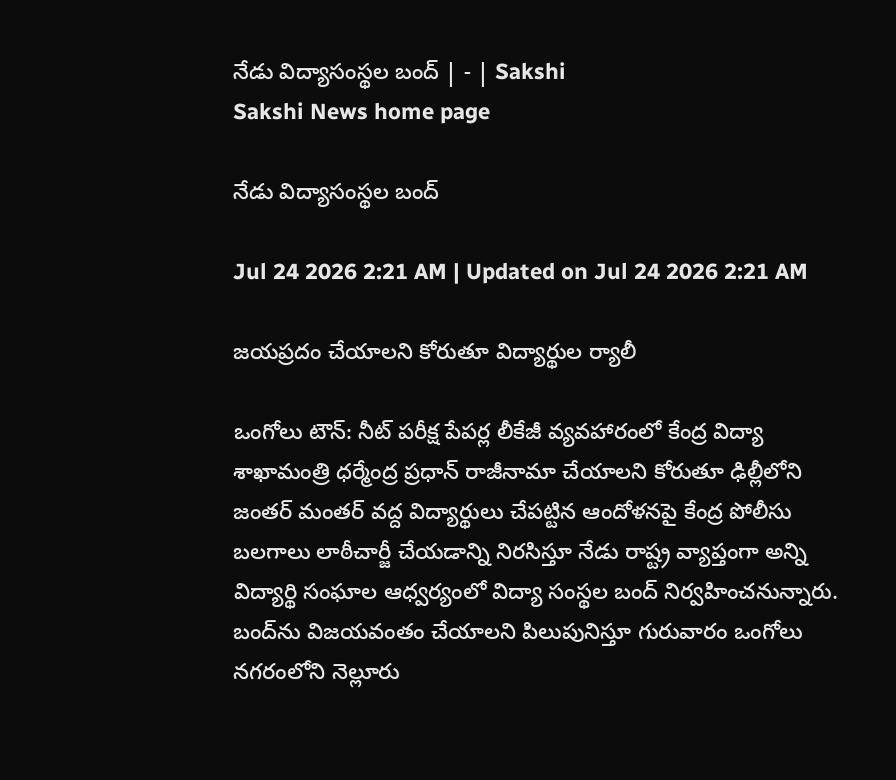నేడు విద్యాసంస్థల బంద్‌ | - | Sakshi
Sakshi News home page

నేడు విద్యాసంస్థల బంద్‌

Jul 24 2026 2:21 AM | Updated on Jul 24 2026 2:21 AM

జయప్రదం చేయాలని కోరుతూ విద్యార్థుల ర్యాలీ

ఒంగోలు టౌన్‌: నీట్‌ పరీక్ష పేపర్ల లీకేజీ వ్యవహారంలో కేంద్ర విద్యా శాఖామంత్రి ధర్మేంద్ర ప్రధాన్‌ రాజీనామా చేయాలని కోరుతూ ఢిల్లీలోని జంతర్‌ మంతర్‌ వద్ద విద్యార్థులు చేపట్టిన ఆందోళనపై కేంద్ర పోలీసు బలగాలు లాఠీచార్జీ చేయడాన్ని నిరసిస్తూ నేడు రాష్ట్ర వ్యాప్తంగా అన్ని విద్యార్థి సంఘాల ఆధ్వర్యంలో విద్యా సంస్థల బంద్‌ నిర్వహించనున్నారు. బంద్‌ను విజయవంతం చేయాలని పిలుపునిస్తూ గురువారం ఒంగోలు నగరంలోని నెల్లూరు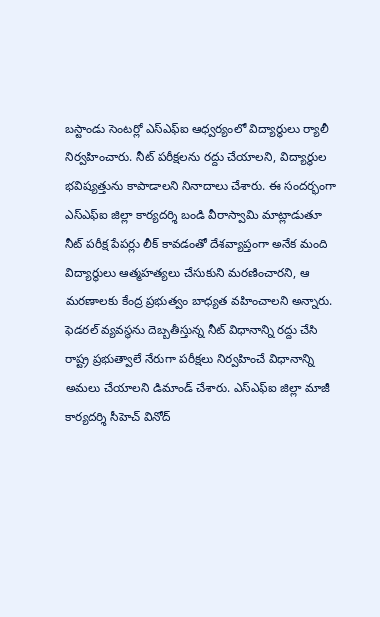బస్టాండు సెంటర్లో ఎస్‌ఎఫ్‌ఐ ఆధ్వర్యంలో విద్యార్థులు ర్యాలీ నిర్వహించారు. నీట్‌ పరీక్షలను రద్దు చేయాలని, విద్యార్థుల భవిష్యత్తును కాపాడాలని నినాదాలు చేశారు. ఈ సందర్భంగా ఎస్‌ఎఫ్‌ఐ జిల్లా కార్యదర్శి బండి వీరాస్వామి మాట్లాడుతూ నీట్‌ పరీక్ష పేపర్లు లీక్‌ కావడంతో దేశవ్యాప్తంగా అనేక మంది విద్యార్థులు ఆత్మహత్యలు చేసుకుని మరణించారని, ఆ మరణాలకు కేంద్ర ప్రభుత్వం బాధ్యత వహించాలని అన్నారు. ఫెడరల్‌ వ్యవస్థను దెబ్బతీస్తున్న నీట్‌ విధానాన్ని రద్దు చేసి రాష్ట్ర ప్రభుత్వాలే నేరుగా పరీక్షలు నిర్వహించే విధానాన్ని అమలు చేయాలని డిమాండ్‌ చేశారు. ఎస్‌ఎఫ్‌ఐ జిల్లా మాజీ కార్యదర్శి సీహెచ్‌ వినోద్‌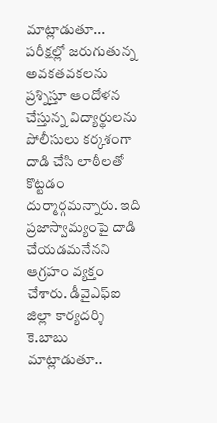మాట్లాడుతూ... పరీక్షల్లో జరుగుతున్న అవకతవకలను ప్రశ్నిస్తూ ఆందోళన చేస్తున్న విద్యార్థులను పోలీసులు కర్కశంగా దాడి చేసి లాఠీలతో కొట్టడం దుర్మార్గమన్నారు. ఇది ప్రజాస్వామ్యంపై దాడి చేయడమనేనని ఆగ్రహం వ్యక్తం చేశారు. డీవైఎఫ్‌ఐ జిల్లా కార్యదర్శి కె.బాబు మాట్లాడుతూ..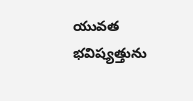యువత భవిష్యత్తును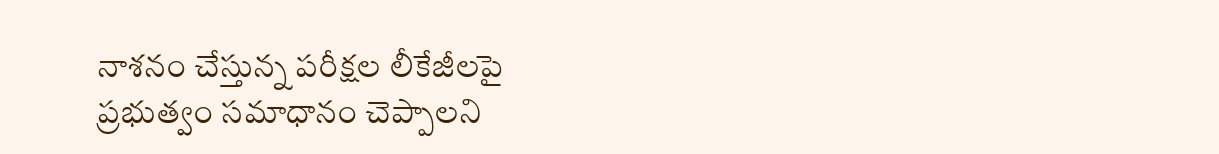నాశనం చేస్తున్న పరీక్షల లీకేజీలపై ప్రభుత్వం సమాధానం చెప్పాలని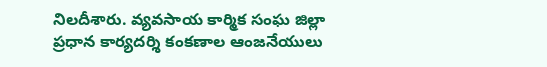నిలదీశారు. వ్యవసాయ కార్మిక సంఘ జిల్లా ప్రధాన కార్యదర్శి కంకణాల ఆంజనేయులు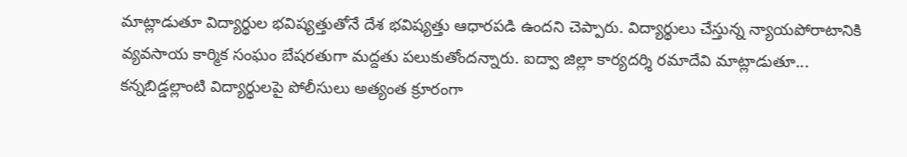మాట్లాడుతూ విద్యార్థుల భవిష్యత్తుతోనే దేశ భవిష్యత్తు ఆధారపడి ఉందని చెప్పారు. విద్యార్థులు చేస్తున్న న్యాయపోరాటానికి వ్యవసాయ కార్మిక సంఘం బేషరతుగా మద్దతు పలుకుతోందన్నారు. ఐద్వా జిల్లా కార్యదర్శి రమాదేవి మాట్లాడుతూ... కన్నబిడ్డల్లాంటి విద్యార్థులపై పోలీసులు అత్యంత క్రూరంగా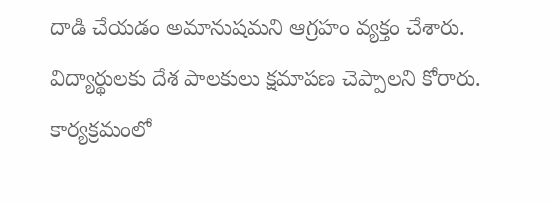దాడి చేయడం అమానుషమని ఆగ్రహం వ్యక్తం చేశారు. విద్యార్థులకు దేశ పాలకులు క్షమాపణ చెప్పాలని కోరారు. కార్యక్రమంలో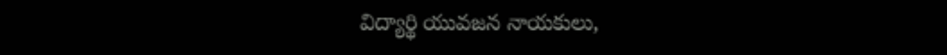విద్యార్థి యువజన నాయకులు,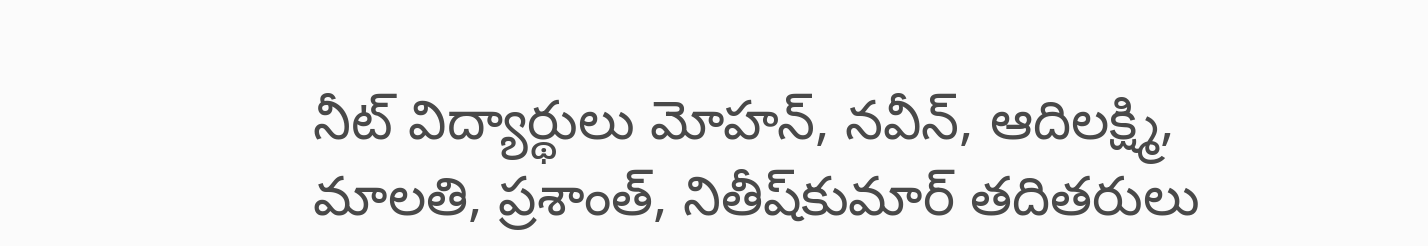నీట్‌ విద్యార్థులు మోహన్‌, నవీన్‌, ఆదిలక్ష్మి, మాలతి, ప్రశాంత్‌, నితీష్‌కుమార్‌ తదితరులు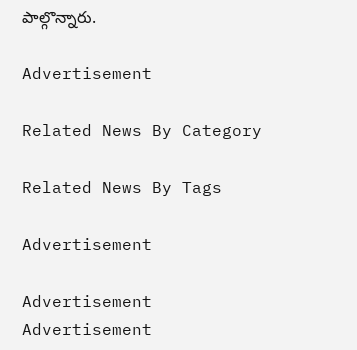పాల్గొన్నారు.

Advertisement

Related News By Category

Related News By Tags

Advertisement

Advertisement
Advertisement